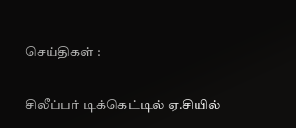செய்திகள் :

சிலீப்பர் டிக்கெட்டில் ஏ.சியில்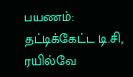பயணம்: தட்டிக்கேட்ட டி.சி, ரயில்வே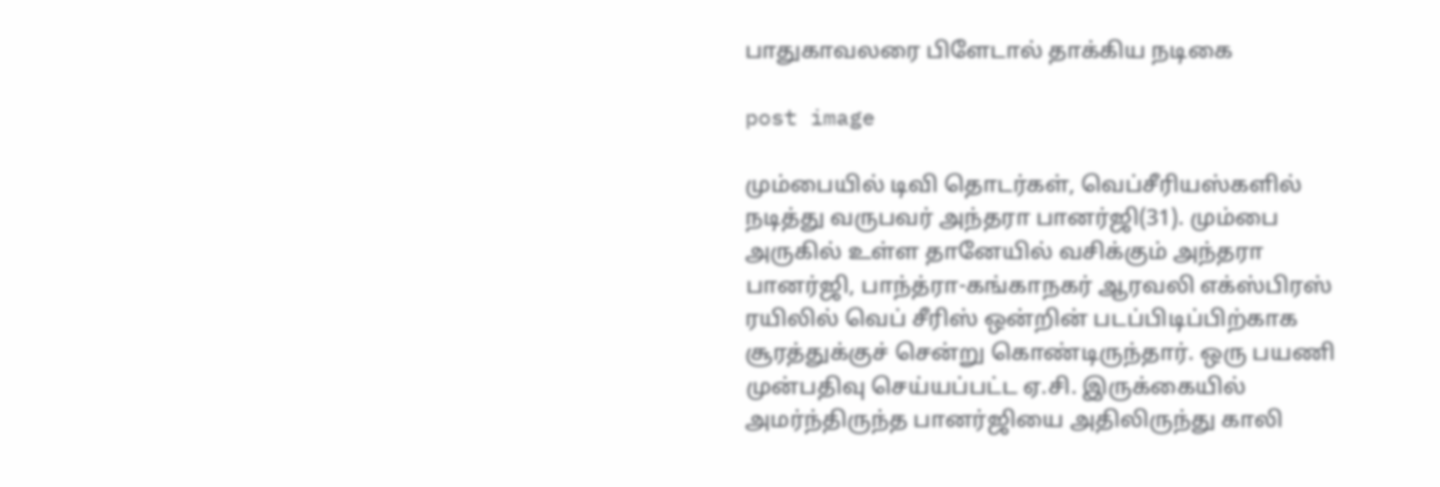பாதுகாவலரை பிளேடால் தாக்கிய நடிகை

post image

மும்பையில் டிவி தொடர்கள், வெப்சீரியஸ்களில் நடித்து வருபவர் அந்தரா பானர்ஜி(31). மும்பை அருகில் உள்ள தானேயில் வசிக்கும் அந்தரா பானர்ஜி, பாந்த்ரா-கங்காநகர் ஆரவலி எக்ஸ்பிரஸ் ரயிலில் வெப் சீரிஸ் ஒன்றின் படப்பிடிப்பிற்காக சூரத்துக்குச் சென்று கொண்டிருந்தார். ஒரு பயணி முன்பதிவு செய்யப்பட்ட ஏ.சி. இருக்கையில் அமர்ந்திருந்த பானர்ஜியை அதிலிருந்து காலி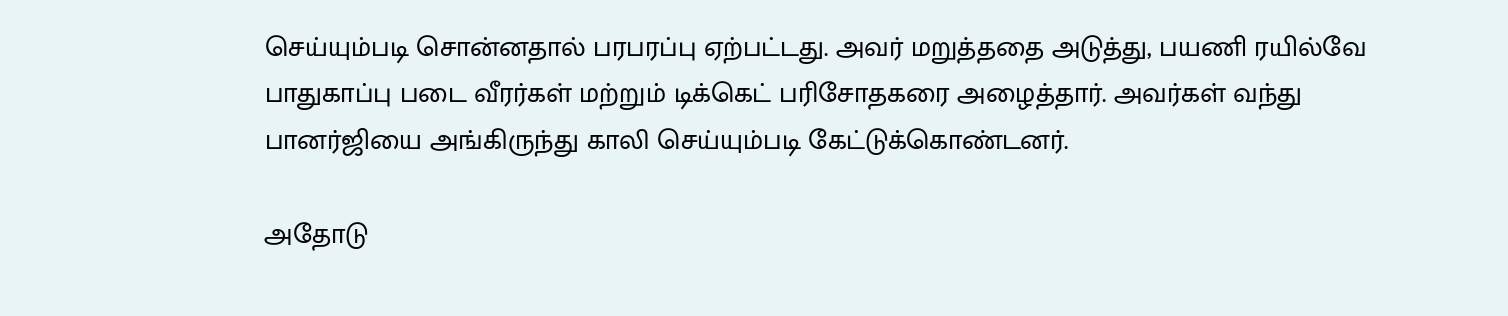செய்யும்படி சொன்னதால் பரபரப்பு ஏற்பட்டது. அவர் மறுத்ததை அடுத்து, பயணி ரயில்வே பாதுகாப்பு படை வீரர்கள் மற்றும் டிக்கெட் பரிசோதகரை அழைத்தார். அவர்கள் வந்து பானர்ஜியை அங்கிருந்து காலி செய்யும்படி கேட்டுக்கொண்டனர்.

அதோடு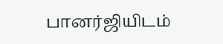பானர்ஜியிடம்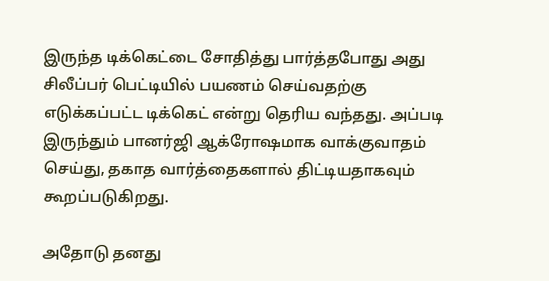இருந்த டிக்கெட்டை சோதித்து பார்த்தபோது அது சிலீப்பர் பெட்டியில் பயணம் செய்வதற்கு எடுக்கப்பட்ட டிக்கெட் என்று தெரிய வந்தது. அப்படி இருந்தும் பானர்ஜி ஆக்ரோஷமாக வாக்குவாதம் செய்து, தகாத வார்த்தைகளால் திட்டியதாகவும் கூறப்படுகிறது.

அதோடு தனது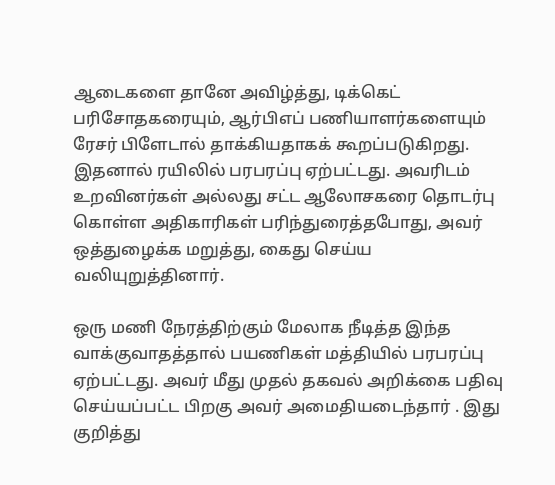ஆடைகளை தானே அவிழ்த்து, டிக்கெட் பரிசோதகரையும், ஆர்பிஎப் பணியாளர்களையும் ரேசர் பிளேடால் தாக்கியதாகக் கூறப்படுகிறது. இதனால் ரயிலில் பரபரப்பு ஏற்பட்டது. அவரிடம் உறவினர்கள் அல்லது சட்ட ஆலோசகரை தொடர்பு கொள்ள அதிகாரிகள் பரிந்துரைத்தபோது, அவர் ஒத்துழைக்க மறுத்து, கைது செய்ய வலியுறுத்தினார்.

ஒரு மணி நேரத்திற்கும் மேலாக நீடித்த இந்த வாக்குவாதத்தால் பயணிகள் மத்தியில் பரபரப்பு ஏற்பட்டது. அவர் மீது முதல் தகவல் அறிக்கை பதிவு செய்யப்பட்ட பிறகு அவர் அமைதியடைந்தார் . இது குறித்து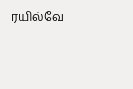ரயில்வே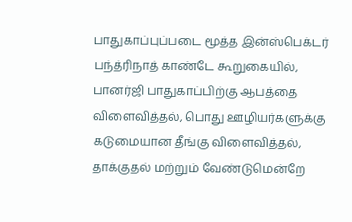பாதுகாப்புப்படை மூத்த இன்ஸ்பெக்டர் பந்த்ரிநாத் காண்டே கூறுகையில், பானர்ஜி பாதுகாப்பிற்கு ஆபத்தை விளைவித்தல், பொது ஊழியர்களுக்கு கடுமையான தீங்கு விளைவித்தல், தாக்குதல் மற்றும் வேண்டுமென்றே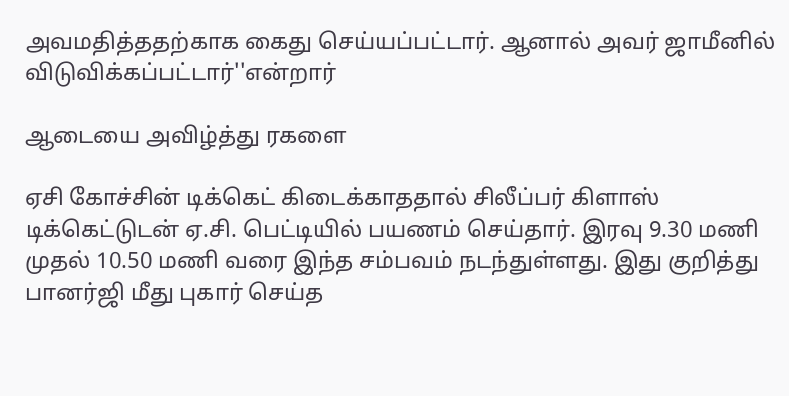அவமதித்ததற்காக கைது செய்யப்பட்டார். ஆனால் அவர் ஜாமீனில் விடுவிக்கப்பட்டார்''என்றார்

ஆடையை அவிழ்த்து ரகளை

ஏசி கோச்சின் டிக்கெட் கிடைக்காததால் சிலீப்பர் கிளாஸ் டிக்கெட்டுடன் ஏ.சி. பெட்டியில் பயணம் செய்தார். இரவு 9.30 மணி முதல் 10.50 மணி வரை இந்த சம்பவம் நடந்துள்ளது. இது குறித்து பானர்ஜி மீது புகார் செய்த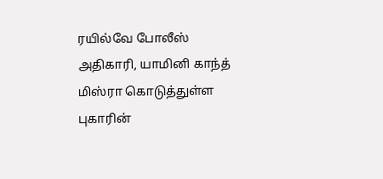ரயில்வே போலீஸ் அதிகாரி, யாமினி காந்த் மிஸ்ரா கொடுத்துள்ள புகாரின்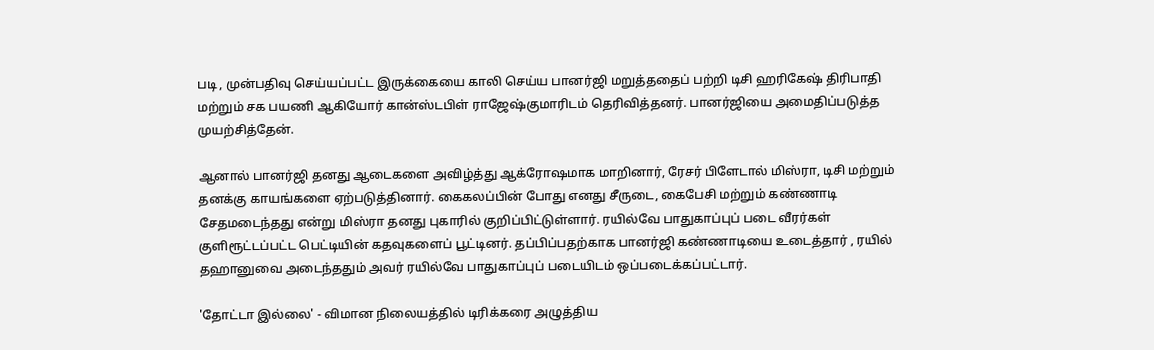படி , முன்பதிவு செய்யப்பட்ட இருக்கையை காலி செய்ய பானர்ஜி மறுத்ததைப் பற்றி டிசி ஹரிகேஷ் திரிபாதி மற்றும் சக பயணி ஆகியோர் கான்ஸ்டபிள் ராஜேஷ்குமாரிடம் தெரிவித்தனர். பானர்ஜியை அமைதிப்படுத்த முயற்சித்தேன்.

ஆனால் பானர்ஜி தனது ஆடைகளை அவிழ்த்து ஆக்ரோஷமாக மாறினார், ரேசர் பிளேடால் மிஸ்ரா, டிசி மற்றும் தனக்கு காயங்களை ஏற்படுத்தினார். கைகலப்பின் போது எனது சீருடை, கைபேசி மற்றும் கண்ணாடி சேதமடைந்தது என்று மிஸ்ரா தனது புகாரில் குறிப்பிட்டுள்ளார். ரயில்வே பாதுகாப்புப் படை வீரர்கள் குளிரூட்டப்பட்ட பெட்டியின் கதவுகளைப் பூட்டினர். தப்பிப்பதற்காக பானர்ஜி கண்ணாடியை உடைத்தார் , ரயில் தஹானுவை அடைந்ததும் அவர் ரயில்வே பாதுகாப்புப் படையிடம் ஒப்படைக்கப்பட்டார்.

'தோட்டா இல்லை' - விமான நிலையத்தில் டிரிக்கரை அழுத்திய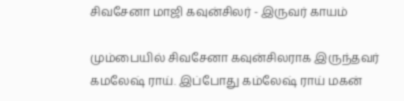சிவசேனா மாஜி கவுன்சிலர் - இருவர் காயம்

மும்பையில் சிவசேனா கவுன்சிலராக இருந்தவர் கமலேஷ் ராய். இப்போது கம்லேஷ் ராய் மகன்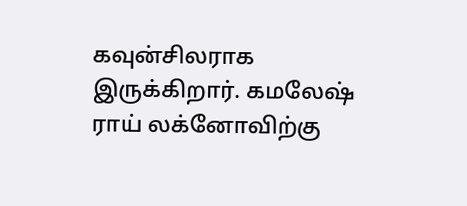கவுன்சிலராக இருக்கிறார். கமலேஷ் ராய் லக்னோவிற்கு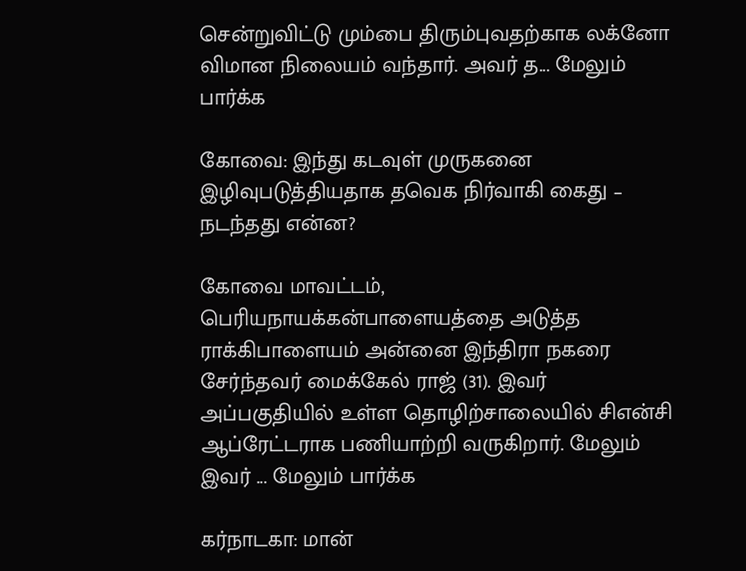சென்றுவிட்டு மும்பை திரும்புவதற்காக லக்னோ விமான நிலையம் வந்தார். அவர் த... மேலும் பார்க்க

கோவை: இந்து கடவுள் முருகனை இழிவுபடுத்தியதாக தவெக நிர்வாகி கைது – நடந்தது என்ன?

கோவை மாவட்டம், பெரியநாயக்கன்பாளையத்தை அடுத்த ராக்கிபாளையம் அன்னை இந்திரா நகரை சேர்ந்தவர் மைக்கேல் ராஜ் (31). இவர் அப்பகுதியில் உள்ள தொழிற்சாலையில் சிஎன்சி ஆப்ரேட்டராக பணியாற்றி வருகிறார். மேலும் இவர் ... மேலும் பார்க்க

கர்நாடகா: மான்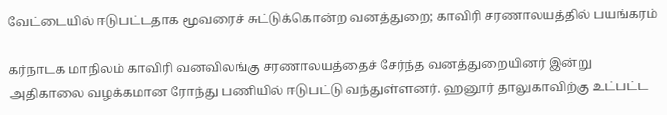வேட்டையில் ஈடுபட்டதாக மூவரைச் சுட்டுக்கொன்ற வனத்துறை; காவிரி சரணாலயத்தில் பயங்கரம்

கர்நாடக மாநிலம் காவிரி வனவிலங்கு சரணாலயத்தைச் சேர்ந்த வனத்துறையினர் இன்று அதிகாலை வழக்கமான ரோந்து பணியில் ஈடுபட்டு வந்துள்ளனர். ஹனூர் தாலுகாவிற்கு உட்பட்ட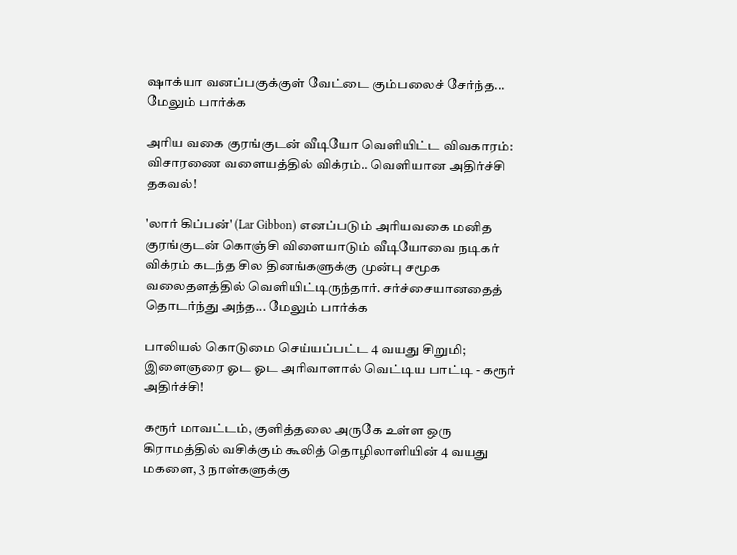ஷாக்யா வனப்பகுக்குள் வேட்டை கும்பலைச் சேர்ந்த... மேலும் பார்க்க

அரிய வகை குரங்குடன் வீடியோ வெளியிட்ட விவகாரம்: விசாரணை வளையத்தில் விக்ரம்.. வெளியான அதிர்ச்சி தகவல்!

'லார் கிப்பன்' (Lar Gibbon) எனப்படும் அரியவகை மனித குரங்குடன் கொஞ்சி விளையாடும் வீடியோவை நடிகர் விக்ரம் கடந்த சில தினங்களுக்கு முன்பு சமூக வலைதளத்தில் வெளியிட்டிருந்தார். சர்ச்சையானதைத் தொடர்ந்து அந்த... மேலும் பார்க்க

பாலியல் கொடுமை செய்யப்பட்ட 4 வயது சிறுமி; இளைஞரை ஓட ஓட அரிவாளால் வெட்டிய பாட்டி - கரூர் அதிர்ச்சி!

கரூர் மாவட்டம், குளித்தலை அருகே உள்ள ஒரு கிராமத்தில் வசிக்கும் கூலித் தொழிலாளியின் 4 வயது மகளை, 3 நாள்களுக்கு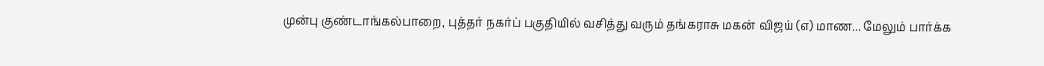முன்பு குண்டாங்கல்பாறை, புத்தர் நகர்ப் பகுதியில் வசித்து வரும் தங்கராசு மகன் விஜய் (எ) மாண... மேலும் பார்க்க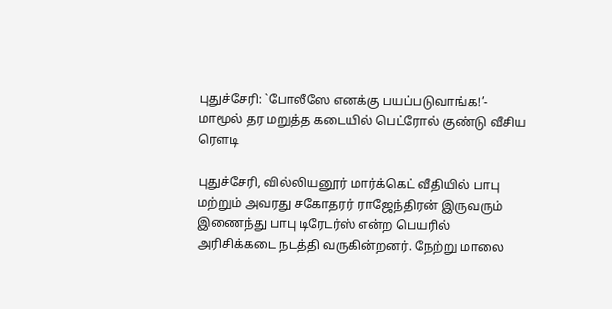புதுச்சேரி: `போலீஸே எனக்கு பயப்படுவாங்க!’- மாமூல் தர மறுத்த கடையில் பெட்ரோல் குண்டு வீசிய ரௌடி

புதுச்சேரி, வில்லியனூர் மார்க்கெட் வீதியில் பாபு மற்றும் அவரது சகோதரர் ராஜேந்திரன் இருவரும் இணைந்து பாபு டிரேடர்ஸ் என்ற பெயரில் அரிசிக்கடை நடத்தி வருகின்றனர். நேற்று மாலை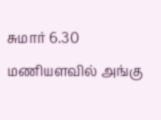சுமார் 6.30 மணியளவில் அங்கு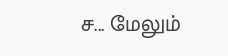ச... மேலும்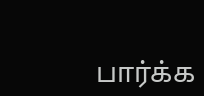பார்க்க